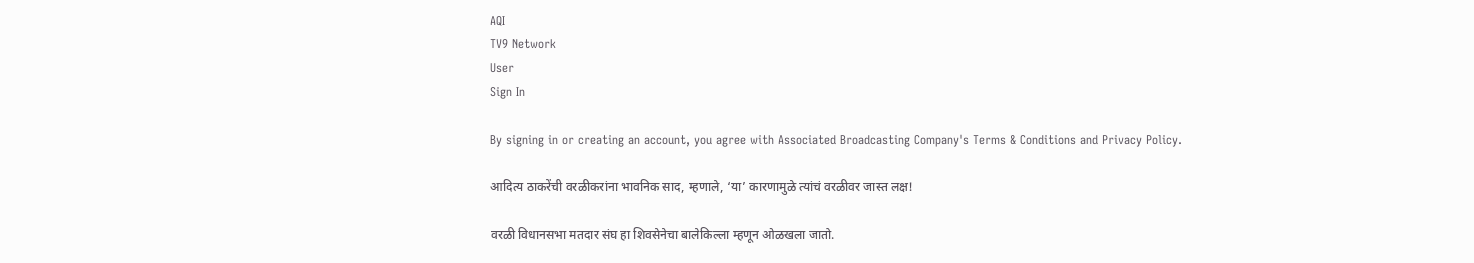AQI
TV9 Network
User
Sign In

By signing in or creating an account, you agree with Associated Broadcasting Company's Terms & Conditions and Privacy Policy.

आदित्य ठाकरेंची वरळीकरांना भावनिक साद, म्हणाले, ‘या’ कारणामुळे त्यांचं वरळीवर जास्त लक्ष!

वरळी विधानसभा मतदार संघ हा शिवसेनेचा बालेकिल्ला म्हणून ओळखला जातो.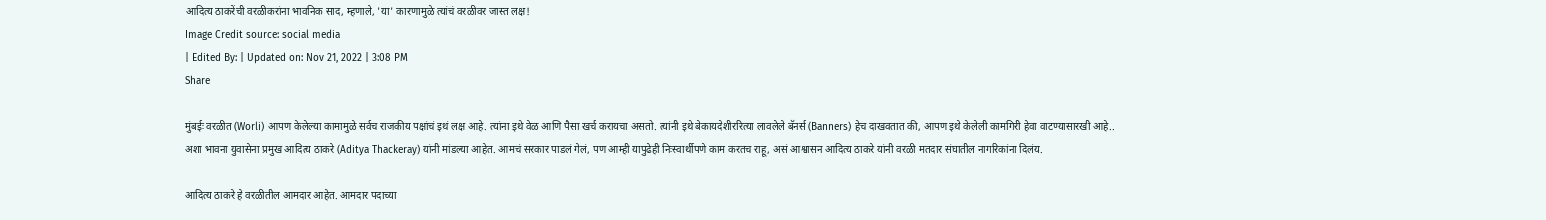आदित्य ठाकरेंची वरळीकरांना भावनिक साद, म्हणाले, 'या' कारणामुळे त्यांचं वरळीवर जास्त लक्ष!
Image Credit source: social media
| Edited By: | Updated on: Nov 21, 2022 | 3:08 PM
Share

मुंबईः वरळीत (Worli) आपण केलेल्या कामामुळे सर्वच राजकीय पक्षांचं इथं लक्ष आहे. त्यांना इथे वेळ आणि पैसा खर्च करायचा असतो. त्यांनी इथे बेकायदेशीररित्या लावलेले बॅनर्स (Banners) हेच दाखवतात की, आपण इथे केलेली कामगिरी हेवा वाटण्यासारखी आहे.. अशा भावना युवासेना प्रमुख आदित्य ठाकरे (Aditya Thackeray) यांनी मांडल्या आहेत. आमचं सरकार पाडलं गेलं, पण आम्ही यापुढेही निःस्वार्थीपणे काम करतच राहू, असं आश्वासन आदित्य ठाकरे यांनी वरळी मतदार संघातील नागरिकांना दिलंय.

आदित्य ठाकरे हे वरळीतील आमदार आहेत. आमदार पदाच्या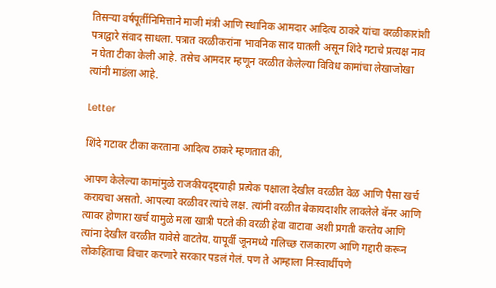तिसऱ्या वर्षपूर्तीनिमित्ताने माजी मंत्री आणि स्थानिक आमदार आदित्य ठाकरे यांचा वरळीकारांशी पत्राद्वारे संवाद साधला. पत्रात वरळीकरांना भावनिक साद घातली असून शिंदे गटाचे प्रत्यक्ष नाव न घेता टीका केली आहे. तसेच आमदार म्हणून वरळीत केलेल्या विविध कामांचा लेखाजोखा त्यांनी माडंला आहे.

Letter

शिंदे गटावर टीका करताना आदित्य ठाकरे म्हणतात की,

आपण केलेल्या कामांमुळे राजकीयदृष्ट्याही प्रत्येक पक्षाला देखील वरळीत वेळ आणि पैसा खर्च करायचा असतो. आपल्या वरळीवर त्यांचे लक्ष. त्यांनी वरळीत बेकायदाशीर लावलेले बॅनर आणि त्यावर होणारा खर्च यामुळे मला खात्री पटते की वरळी हेवा वाटावा अशी प्रगती करतेय आणि त्यांना देखील वरळीत यावेसे वाटतेय. यापूर्वी जूनमध्ये गलिच्छ राजकारण आणि गद्दारी करून लोकहिताचा विचार करणारे सरकार पडलं गेलं. पण ते आम्हाला निःस्वार्थीपणे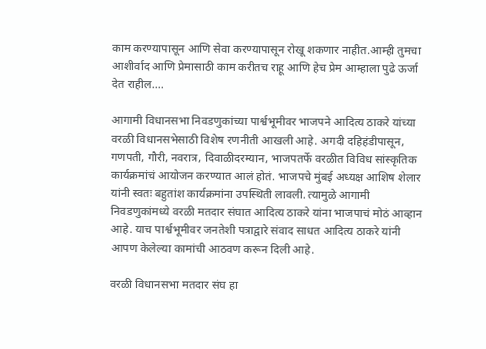काम करण्यापासून आणि सेवा करण्यापासून रोखू शकणार नाहीत.आम्ही तुमचा आशीर्वाद आणि प्रेमासाठी काम करीतच राहू आणि हेच प्रेम आम्हाला पुढे ऊर्जा देत राहील….

आगामी विधानसभा निवडणुकांच्या पार्श्वभूमीवर भाजपने आदित्य ठाकरे यांच्या वरळी विधानसभेसाठी विशेष रणनीती आखली आहे. अगदी दहिहंडीपासून, गणपती, गौरी, नवरात्र, दिवाळीदरम्यान, भाजपतर्फे वरळीत विविध सांस्कृतिक कार्यक्रमांचं आयोजन करण्यात आलं होतं. भाजपचे मुंबई अध्यक्ष आशिष शेलार यांनी स्वतः बहुतांश कार्यक्रमांना उपस्थिती लावली. त्यामुळे आगामी निवडणुकांमध्ये वरळी मतदार संघात आदित्य ठाकरे यांना भाजपाचं मोठं आव्हान आहे. याच पार्श्वभूमीवर जनतेशी पत्राद्वारे संवाद साधत आदित्य ठाकरे यांनी आपण केलेल्या कामांची आठवण करून दिली आहे.

वरळी विधानसभा मतदार संघ हा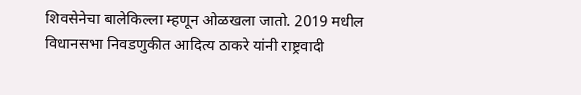शिवसेनेचा बालेकिल्ला म्हणून ओळखला जातो. 2019 मधील विधानसभा निवडणुकीत आदित्य ठाकरे यांनी राष्ट्रवादी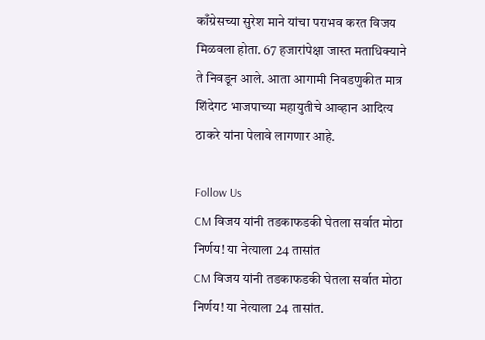काँग्रेसच्या सुरेश माने यांचा पराभव करत विजय मिळवला होता. 67 हजारांपेक्षा जास्त मताधिक्याने ते निवडून आले. आता आगामी निवडणुकीत मात्र शिंदेगट भाजपाच्या महायुतीचे आव्हान आदित्य ठाकरे यांना पेलावे लागणार आहे.

Follow Us
CM विजय यांनी तडकाफडकी घेतला सर्वात मोठा निर्णय! या नेत्याला 24 तासांत
CM विजय यांनी तडकाफडकी घेतला सर्वात मोठा निर्णय! या नेत्याला 24 तासांत.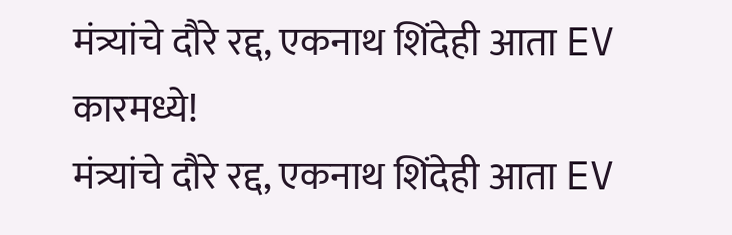मंत्र्यांचे दौरे रद्द, एकनाथ शिंदेही आता EV कारमध्ये!
मंत्र्यांचे दौरे रद्द, एकनाथ शिंदेही आता EV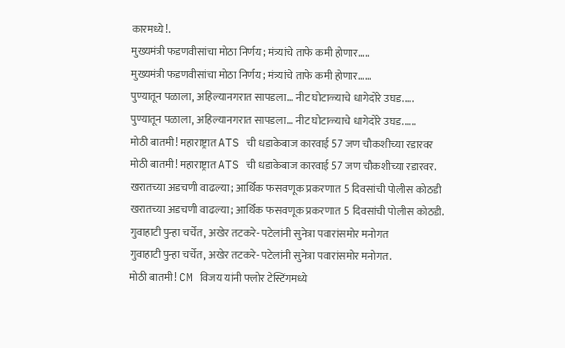कारमध्ये!.
मुख्यमंत्री फडणवीसांचा मोठा निर्णय; मंत्र्यांचे ताफे कमी होणार.....
मुख्यमंत्री फडणवीसांचा मोठा निर्णय; मंत्र्यांचे ताफे कमी होणार......
पुण्यातून पळाला, अहिल्यानगरात सापडला… नीट घोटाळ्याचे धागेदोरे उघड.....
पुण्यातून पळाला, अहिल्यानगरात सापडला… नीट घोटाळ्याचे धागेदोरे उघड......
मोठी बातमी! महाराष्ट्रात ATS ची धडाकेबाज कारवाई 57 जण चौकशीच्या रडारवर
मोठी बातमी! महाराष्ट्रात ATS ची धडाकेबाज कारवाई 57 जण चौकशीच्या रडारवर.
खरातच्या अडचणी वाढल्या; आर्थिक फसवणूक प्रकरणात 5 दिवसांची पोलीस कोठडी
खरातच्या अडचणी वाढल्या; आर्थिक फसवणूक प्रकरणात 5 दिवसांची पोलीस कोठडी.
गुवाहाटी पुन्हा चर्चेत, अखेर तटकरे- पटेलांनी सुनेत्रा पवारांसमोर मनोगत
गुवाहाटी पुन्हा चर्चेत, अखेर तटकरे- पटेलांनी सुनेत्रा पवारांसमोर मनोगत.
मोठी बातमी! CM विजय यांनी फ्लोर टेस्टिंगमध्ये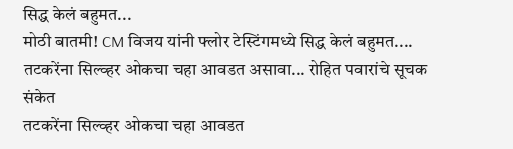सिद्ध केलं बहुमत...
मोठी बातमी! CM विजय यांनी फ्लोर टेस्टिंगमध्ये सिद्ध केलं बहुमत....
तटकरेंना सिल्व्हर ओकचा चहा आवडत असावा... रोहित पवारांचे सूचक संकेत
तटकरेंना सिल्व्हर ओकचा चहा आवडत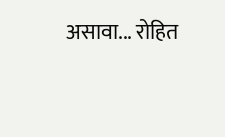असावा... रोहित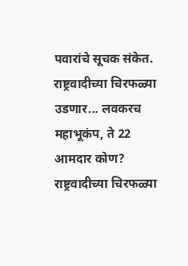पवारांचे सूचक संकेत.
राष्ट्रवादीच्या चिरफळ्या उडणार... लवकरच महाभूकंप, ते 22 आमदार कोण?
राष्ट्रवादीच्या चिरफळ्या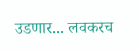उडणार... लवकरच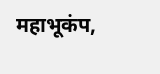महाभूकंप,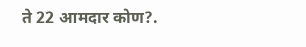ते 22 आमदार कोण?.